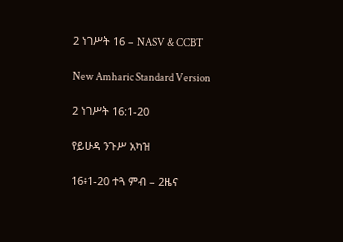2 ነገሥት 16 – NASV & CCBT

New Amharic Standard Version

2 ነገሥት 16:1-20

የይሁዳ ንጉሥ አካዝ

16፥1-20 ተጓ ምብ – 2ዜና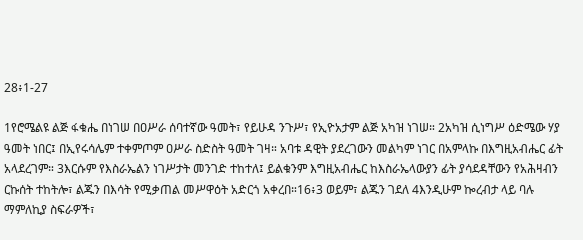28፥1-27

1የሮሜልዩ ልጅ ፋቁሔ በነገሠ በዐሥራ ሰባተኛው ዓመት፣ የይሁዳ ንጉሥ፣ የኢዮአታም ልጅ አካዝ ነገሠ። 2አካዝ ሲነግሥ ዕድሜው ሃያ ዓመት ነበር፤ በኢየሩሳሌም ተቀምጦም ዐሥራ ስድስት ዓመት ገዛ። አባቱ ዳዊት ያደረገውን መልካም ነገር በአምላኩ በእግዚአብሔር ፊት አላደረገም። 3እርሱም የእስራኤልን ነገሥታት መንገድ ተከተለ፤ ይልቁንም እግዚአብሔር ከእስራኤላውያን ፊት ያሳደዳቸውን የአሕዛብን ርኩሰት ተከትሎ፣ ልጁን በእሳት የሚቃጠል መሥዋዕት አድርጎ አቀረበ።16፥3 ወይም፣ ልጁን ገደለ 4እንዲሁም ኰረብታ ላይ ባሉ ማምለኪያ ስፍራዎች፣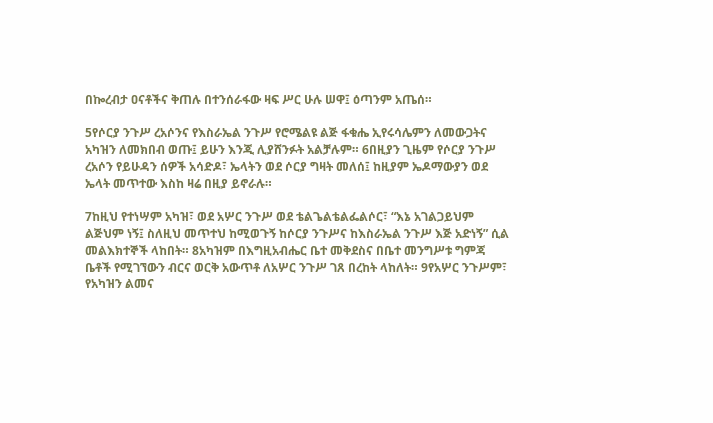በኰረብታ ዐናቶችና ቅጠሉ በተንሰራፋው ዛፍ ሥር ሁሉ ሠዋ፤ ዕጣንም አጤሰ።

5የሶርያ ንጉሥ ረአሶንና የእስራኤል ንጉሥ የሮሜልዩ ልጅ ፋቁሔ ኢየሩሳሌምን ለመውጋትና አካዝን ለመክበብ ወጡ፤ ይሁን እንጂ ሊያሸንፉት አልቻሉም። 6በዚያን ጊዜም የሶርያ ንጉሥ ረአሶን የይሁዳን ሰዎች አሳድዶ፣ ኤላትን ወደ ሶርያ ግዛት መለሰ፤ ከዚያም ኤዶማውያን ወደ ኤላት መጥተው እስከ ዛሬ በዚያ ይኖራሉ።

7ከዚህ የተነሣም አካዝ፣ ወደ አሦር ንጉሥ ወደ ቴልጌልቴልፌልሶር፣ “እኔ አገልጋይህም ልጅህም ነኝ፤ ስለዚህ መጥተህ ከሚወጉኝ ከሶርያ ንጉሥና ከእስራኤል ንጉሥ እጅ አድነኝ” ሲል መልእክተኞች ላከበት። 8አካዝም በእግዚአብሔር ቤተ መቅደስና በቤተ መንግሥቱ ግምጃ ቤቶች የሚገኘውን ብርና ወርቅ አውጥቶ ለአሦር ንጉሥ ገጸ በረከት ላከለት። 9የአሦር ንጉሥም፣ የአካዝን ልመና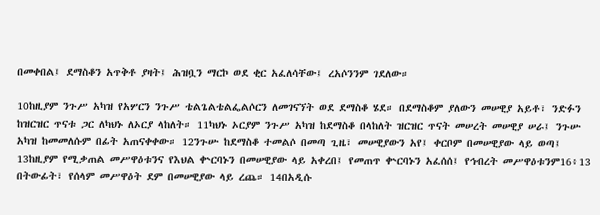በመቀበል፤ ደማስቆን አጥቅቶ ያዛት፤ ሕዝቧን ማርኮ ወደ ቂር አፈለሳቸው፤ ረአሶንንም ገደለው።

10ከዚያም ንጉሥ አካዝ የአሦርን ንጉሥ ቴልጌልቴልፌልሶርን ለመገናኘት ወደ ደማስቆ ሄደ። በደማስቆም ያለውን መሠዊያ አይቶ፣ ንድፉን ከዝርዝር ጥናቱ ጋር ለካህኑ ለኦርያ ላከለት። 11ካህኑ ኦርያም ንጉሥ አካዝ ከደማስቆ በላከለት ዝርዝር ጥናት መሠረት መሠዊያ ሠራ፤ ንጉሡ አካዝ ከመመለሱም በፊት አጠናቀቀው። 12ንጉሡ ከደማስቆ ተመልሶ በመጣ ጊዜ፣ መሠዊያውን አየ፤ ቀርቦም በመሠዊያው ላይ ወጣ፤ 13ከዚያም የሚቃጠል መሥዋዕቱንና የእህል ቍርባኑን በመሠዊያው ላይ አቀረበ፤ የመጠጥ ቍርባኑን አፈሰሰ፤ የኅብረት መሥዋዕቱንም16፥13 በትውፊት፣ የሰላም መሥዋዕት ደም በመሠዊያው ላይ ረጨ። 14በአዲሱ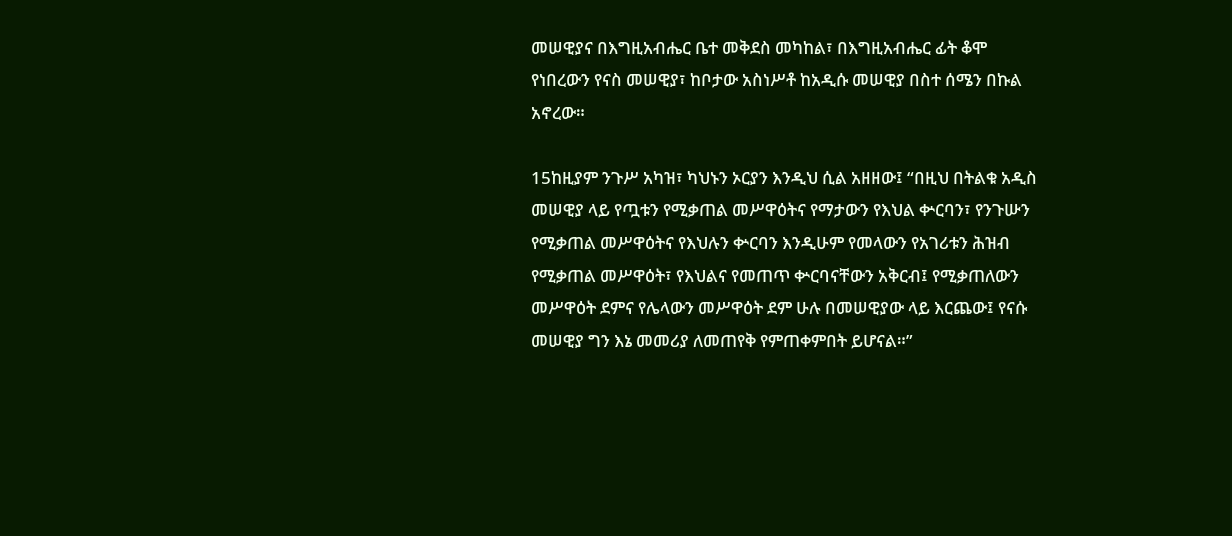መሠዊያና በእግዚአብሔር ቤተ መቅደስ መካከል፣ በእግዚአብሔር ፊት ቆሞ የነበረውን የናስ መሠዊያ፣ ከቦታው አስነሥቶ ከአዲሱ መሠዊያ በስተ ሰሜን በኩል አኖረው።

15ከዚያም ንጉሥ አካዝ፣ ካህኑን ኦርያን እንዲህ ሲል አዘዘው፤ “በዚህ በትልቁ አዲስ መሠዊያ ላይ የጧቱን የሚቃጠል መሥዋዕትና የማታውን የእህል ቍርባን፣ የንጉሡን የሚቃጠል መሥዋዕትና የእህሉን ቍርባን እንዲሁም የመላውን የአገሪቱን ሕዝብ የሚቃጠል መሥዋዕት፣ የእህልና የመጠጥ ቍርባናቸውን አቅርብ፤ የሚቃጠለውን መሥዋዕት ደምና የሌላውን መሥዋዕት ደም ሁሉ በመሠዊያው ላይ እርጨው፤ የናሱ መሠዊያ ግን እኔ መመሪያ ለመጠየቅ የምጠቀምበት ይሆናል።”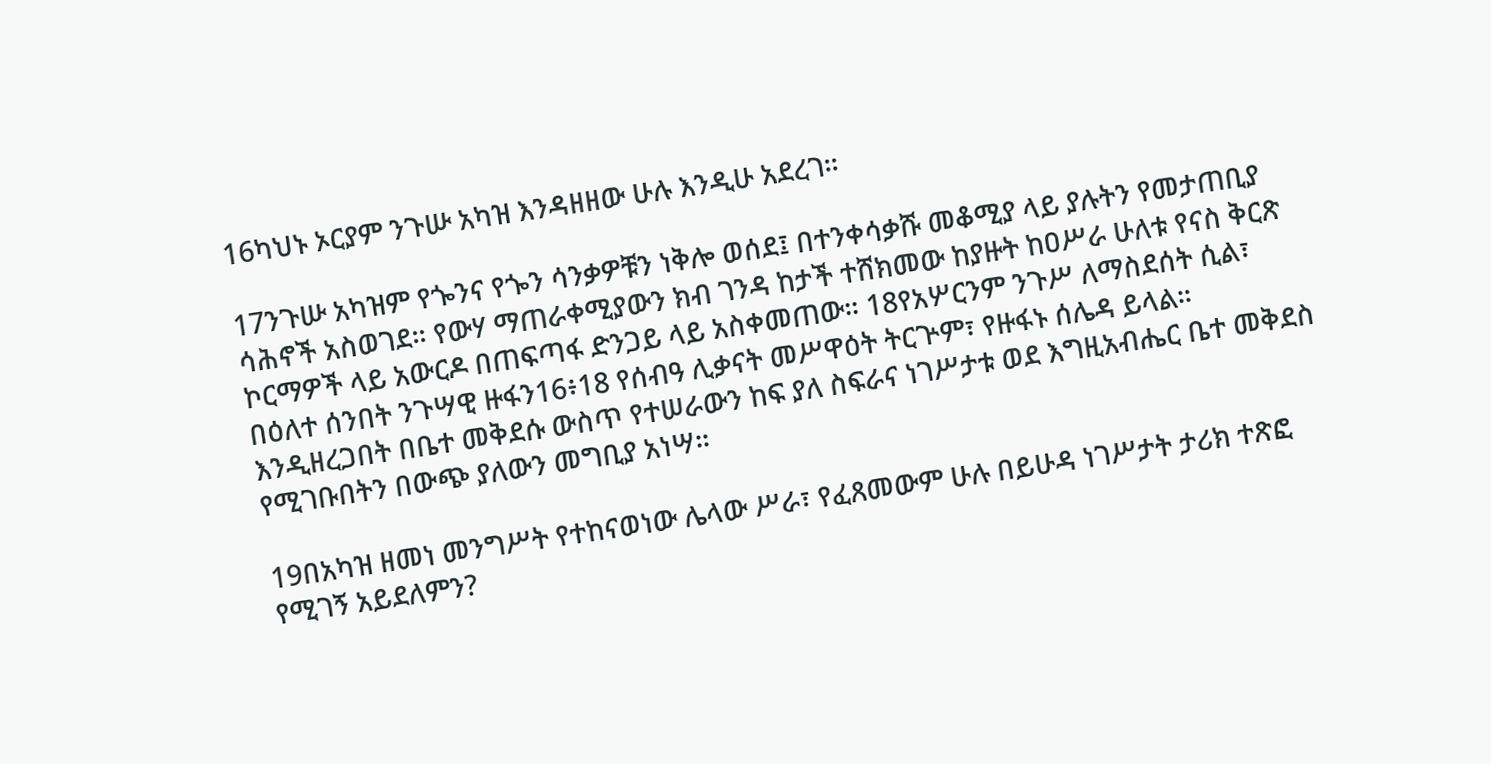16ካህኑ ኦርያም ንጉሡ አካዝ እንዳዘዘው ሁሉ እንዲሁ አደረገ።

17ንጉሡ አካዝም የጐንና የጐን ሳንቃዎቹን ነቅሎ ወሰደ፤ በተንቀሳቃሹ መቆሚያ ላይ ያሉትን የመታጠቢያ ሳሕኖች አስወገደ። የውሃ ማጠራቀሚያውን ክብ ገንዳ ከታች ተሸክመው ከያዙት ከዐሥራ ሁለቱ የናስ ቅርጽ ኮርማዎች ላይ አውርዶ በጠፍጣፋ ድንጋይ ላይ አስቀመጠው። 18የአሦርንም ንጉሥ ለማስደሰት ሲል፣ በዕለተ ሰንበት ንጉሣዊ ዙፋን16፥18 የሰብዓ ሊቃናት መሥዋዕት ትርጕም፣ የዙፋኑ ሰሌዳ ይላል። እንዲዘረጋበት በቤተ መቅደሱ ውስጥ የተሠራውን ከፍ ያለ ስፍራና ነገሥታቱ ወደ እግዚአብሔር ቤተ መቅደስ የሚገቡበትን በውጭ ያለውን መግቢያ አነሣ።

19በአካዝ ዘመነ መንግሥት የተከናወነው ሌላው ሥራ፣ የፈጸመውም ሁሉ በይሁዳ ነገሥታት ታሪክ ተጽፎ የሚገኝ አይደለምን?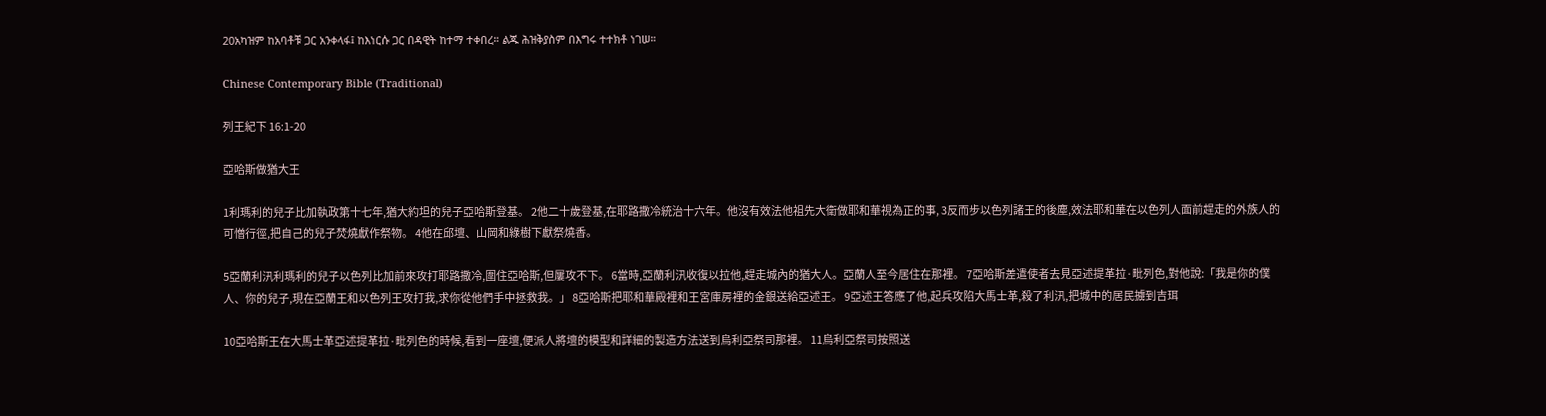20አካዝም ከአባቶቹ ጋር አንቀላፋ፤ ከእነርሱ ጋር በዳዊት ከተማ ተቀበረ። ልጁ ሕዝቅያስም በእግሩ ተተክቶ ነገሠ።

Chinese Contemporary Bible (Traditional)

列王紀下 16:1-20

亞哈斯做猶大王

1利瑪利的兒子比加執政第十七年,猶大約坦的兒子亞哈斯登基。 2他二十歲登基,在耶路撒冷統治十六年。他沒有效法他祖先大衛做耶和華視為正的事, 3反而步以色列諸王的後塵,效法耶和華在以色列人面前趕走的外族人的可憎行徑,把自己的兒子焚燒獻作祭物。 4他在邱壇、山岡和綠樹下獻祭燒香。

5亞蘭利汛利瑪利的兒子以色列比加前來攻打耶路撒冷,圍住亞哈斯,但屢攻不下。 6當時,亞蘭利汛收復以拉他,趕走城內的猶大人。亞蘭人至今居住在那裡。 7亞哈斯差遣使者去見亞述提革拉·毗列色,對他說:「我是你的僕人、你的兒子,現在亞蘭王和以色列王攻打我,求你從他們手中拯救我。」 8亞哈斯把耶和華殿裡和王宮庫房裡的金銀送給亞述王。 9亞述王答應了他,起兵攻陷大馬士革,殺了利汛,把城中的居民擄到吉珥

10亞哈斯王在大馬士革亞述提革拉·毗列色的時候,看到一座壇,便派人將壇的模型和詳細的製造方法送到烏利亞祭司那裡。 11烏利亞祭司按照送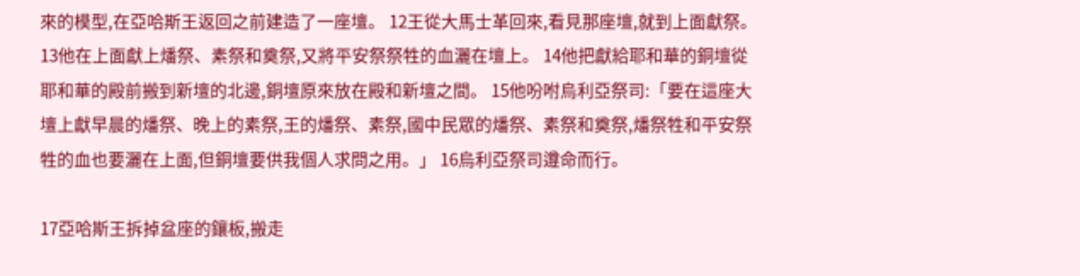來的模型,在亞哈斯王返回之前建造了一座壇。 12王從大馬士革回來,看見那座壇,就到上面獻祭。 13他在上面獻上燔祭、素祭和奠祭,又將平安祭祭牲的血灑在壇上。 14他把獻給耶和華的銅壇從耶和華的殿前搬到新壇的北邊,銅壇原來放在殿和新壇之間。 15他吩咐烏利亞祭司:「要在這座大壇上獻早晨的燔祭、晚上的素祭,王的燔祭、素祭,國中民眾的燔祭、素祭和奠祭,燔祭牲和平安祭牲的血也要灑在上面,但銅壇要供我個人求問之用。」 16烏利亞祭司遵命而行。

17亞哈斯王拆掉盆座的鑲板,搬走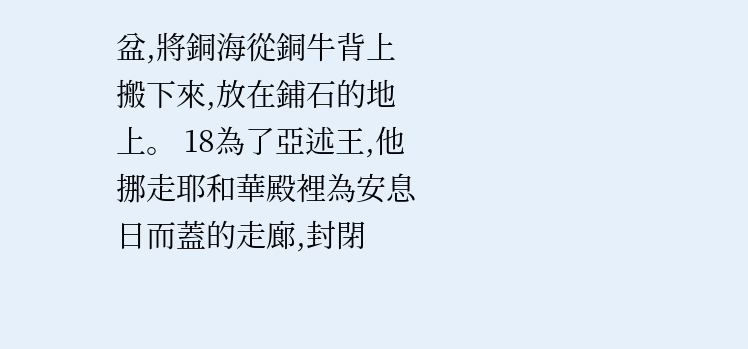盆,將銅海從銅牛背上搬下來,放在鋪石的地上。 18為了亞述王,他挪走耶和華殿裡為安息日而蓋的走廊,封閉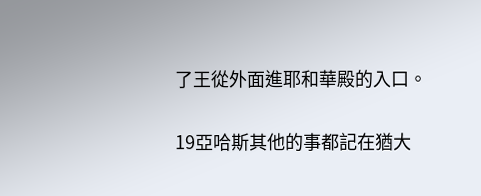了王從外面進耶和華殿的入口。

19亞哈斯其他的事都記在猶大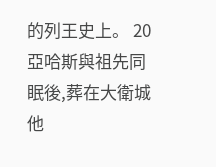的列王史上。 20亞哈斯與祖先同眠後,葬在大衛城他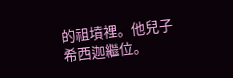的祖墳裡。他兒子希西迦繼位。